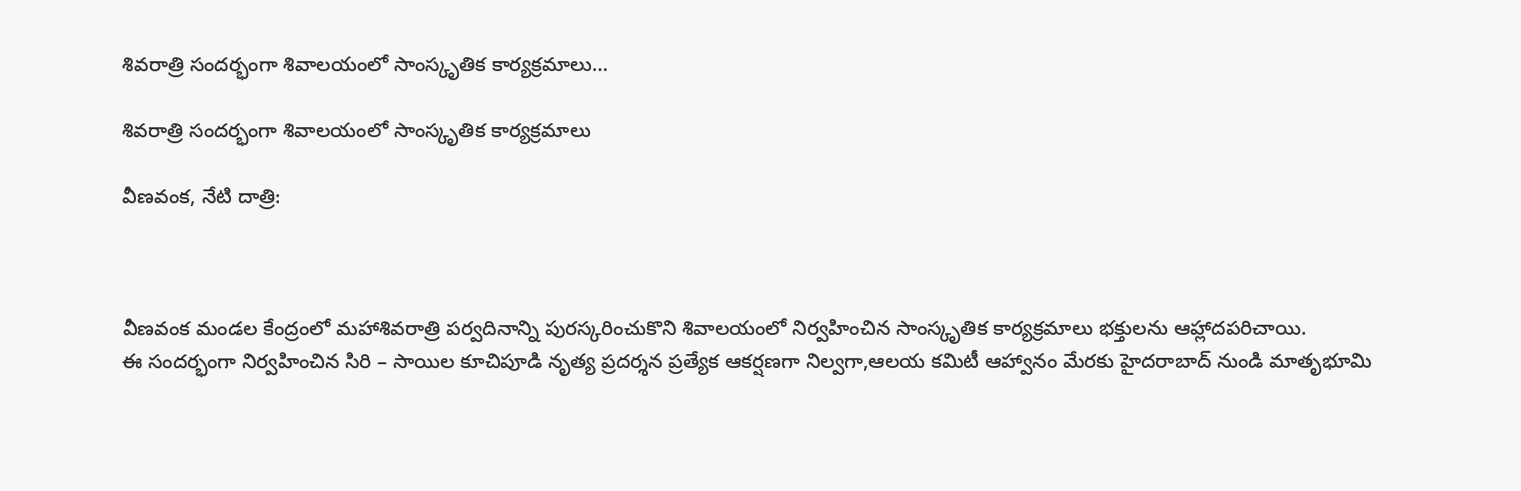శివరాత్రి సందర్భంగా శివాలయంలో సాంస్కృతిక కార్యక్రమాలు…

శివరాత్రి సందర్భంగా శివాలయంలో సాంస్కృతిక కార్యక్రమాలు

వీణవంక, నేటి దాత్రి:



వీణవంక మండల కేంద్రంలో మహాశివరాత్రి పర్వదినాన్ని పురస్కరించుకొని శివాలయంలో నిర్వహించిన సాంస్కృతిక కార్యక్రమాలు భక్తులను ఆహ్లాదపరిచాయి.
ఈ సందర్భంగా నిర్వహించిన సిరి – సాయిల కూచిపూడి నృత్య ప్రదర్శన ప్రత్యేక ఆకర్షణగా నిల్వగా,ఆలయ కమిటీ ఆహ్వానం మేరకు హైదరాబాద్ నుండి మాతృభూమి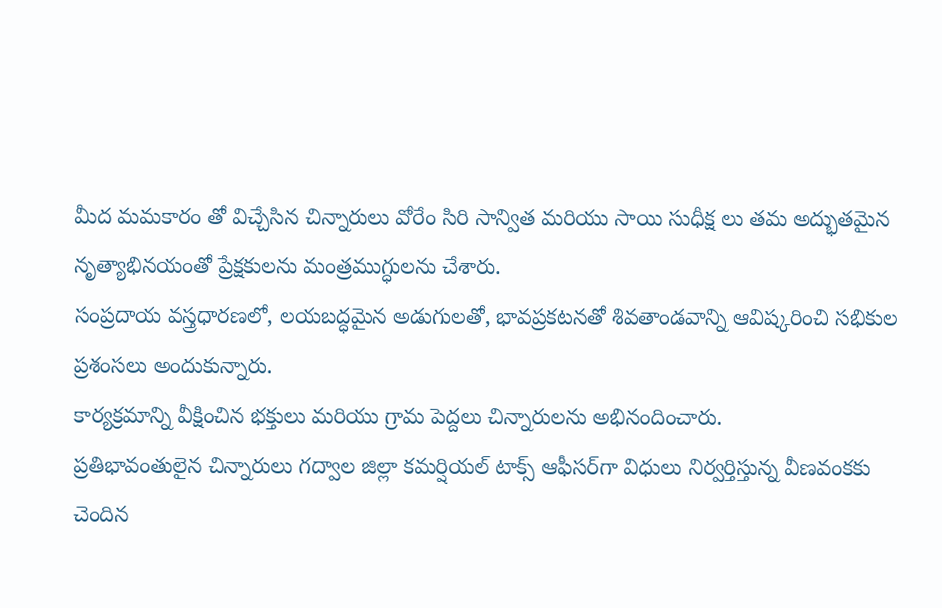మీద మమకారం తో విచ్చేసిన చిన్నారులు వోరేం సిరి సాన్విత మరియు సాయి సుధీక్ష లు తమ అద్భుతమైన నృత్యాభినయంతో ప్రేక్షకులను మంత్రముగ్ధులను చేశారు.
సంప్రదాయ వస్త్రధారణలో, లయబద్ధమైన అడుగులతో, భావప్రకటనతో శివతాండవాన్ని ఆవిష్కరించి సభికుల ప్రశంసలు అందుకున్నారు.
కార్యక్రమాన్ని వీక్షించిన భక్తులు మరియు గ్రామ పెద్దలు చిన్నారులను అభినందించారు.
ప్రతిభావంతులైన చిన్నారులు గద్వాల జిల్లా కమర్షియల్ టాక్స్ ఆఫీసర్‌గా విధులు నిర్వర్తిస్తున్న వీణవంకకు చెందిన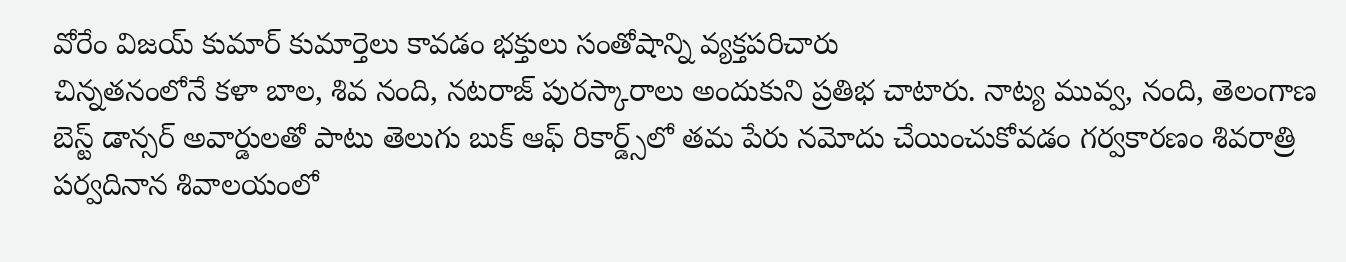వోరేం విజయ్ కుమార్ కుమార్తెలు కావడం భక్తులు సంతోషాన్ని వ్యక్తపరిచారు
చిన్నతనంలోనే కళా బాల, శివ నంది, నటరాజ్ పురస్కారాలు అందుకుని ప్రతిభ చాటారు. నాట్య మువ్వ, నంది, తెలంగాణ బెస్ట్ డాన్సర్ అవార్డులతో పాటు తెలుగు బుక్ ఆఫ్ రికార్డ్స్‌లో తమ పేరు నమోదు చేయించుకోవడం గర్వకారణం శివరాత్రి పర్వదినాన శివాలయంలో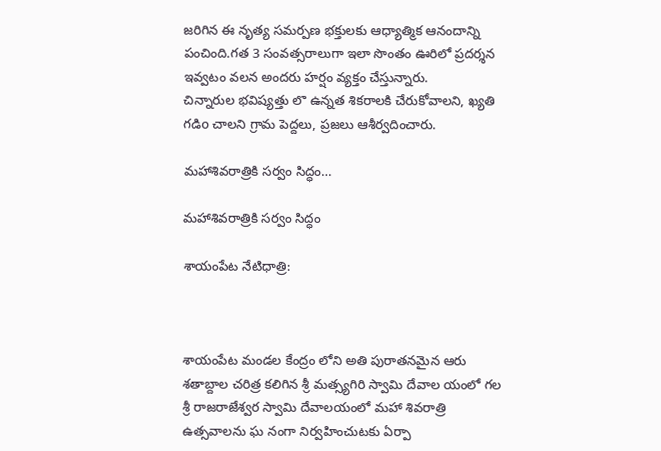జరిగిన ఈ నృత్య సమర్పణ భక్తులకు ఆధ్యాత్మిక ఆనందాన్ని పంచింది.గత 3 సంవత్సరాలుగా ఇలా సొంతం ఊరిలో ప్రదర్శన ఇవ్వటం వలన అందరు హర్షం వ్యక్తం చేస్తున్నారు.
చిన్నారుల భవిష్యత్తు లొ ఉన్నత శికరాలకి చేరుకోవాలని, ఖ్యతి గడిo చాలని గ్రామ పెద్దలు, ప్రజలు ఆశీర్వదించారు.

మహాశివరాత్రికి సర్వం సిద్ధం…

మహాశివరాత్రికి సర్వం సిద్ధం

శాయంపేట నేటిధాత్రి:



శాయంపేట మండల కేంద్రం లోని అతి పురాతనమైన ఆరు శతాబ్దాల చరిత్ర కలిగిన శ్రీ మత్స్యగిరి స్వామి దేవాల యంలో గల శ్రీ రాజరాజేశ్వర స్వామి దేవాలయంలో మహా శివరాత్రి ఉత్సవాలను ఘ నంగా నిర్వహించుటకు ఏర్పా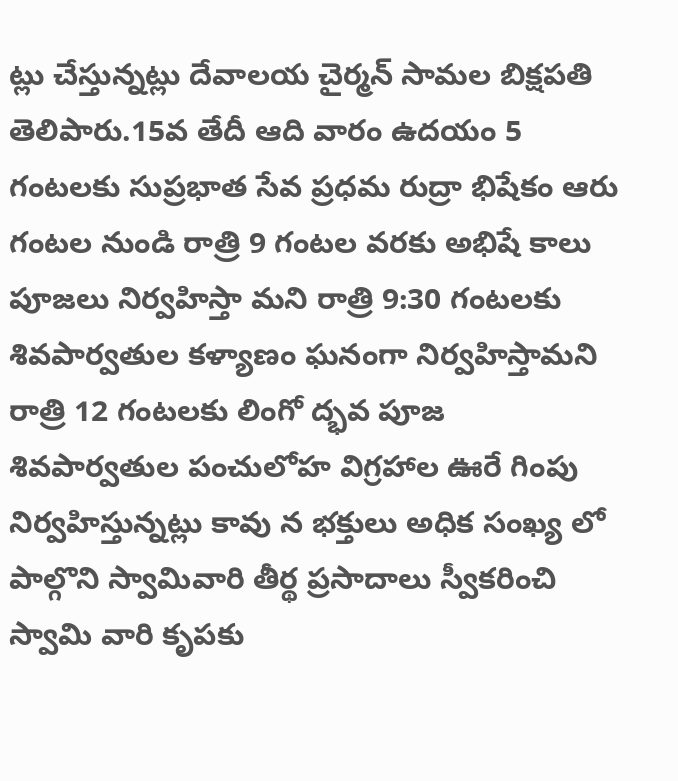ట్లు చేస్తున్నట్లు దేవాలయ చైర్మన్ సామల బిక్షపతి తెలిపారు.15వ తేదీ ఆది వారం ఉదయం 5 గంటలకు సుప్రభాత సేవ ప్రధమ రుద్రా భిషేకం ఆరు గంటల నుండి రాత్రి 9 గంటల వరకు అభిషే కాలు పూజలు నిర్వహిస్తా మని రాత్రి 9:30 గంటలకు శివపార్వతుల కళ్యాణం ఘనంగా నిర్వహిస్తామని రాత్రి 12 గంటలకు లింగో ద్భవ పూజ శివపార్వతుల పంచులోహ విగ్రహాల ఊరే గింపు నిర్వహిస్తున్నట్లు కావు న భక్తులు అధిక సంఖ్య లో పాల్గొని స్వామివారి తీర్థ ప్రసాదాలు స్వీకరించి స్వామి వారి కృపకు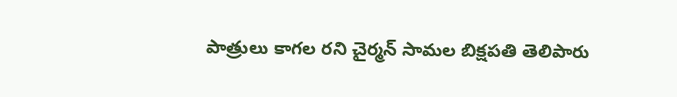పాత్రులు కాగల రని చైర్మన్ సామల బిక్షపతి తెలిపారు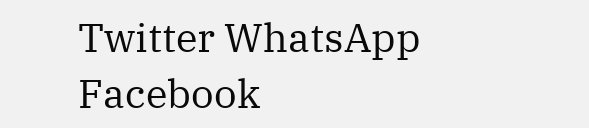Twitter WhatsApp Facebook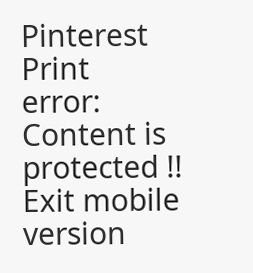Pinterest Print
error: Content is protected !!
Exit mobile version